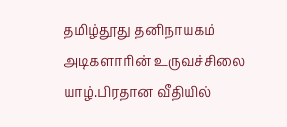தமிழ்தூது தனிநாயகம் அடிகளாரின் உருவச்சிலை யாழ்.பிரதான வீதியில்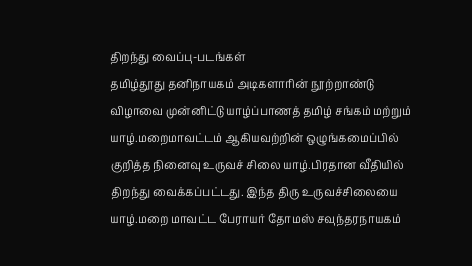திறந்து வைப்பு-படங்கள்
தமிழ்தூது தனிநாயகம் அடிகளாரின் நூற்றாண்டு விழாவை முன்னிட்டு யாழ்ப்பாணத் தமிழ் சங்கம் மற்றும் யாழ்.மறைமாவட்டம் ஆகியவற்றின் ஒழுங்கமைப்பில் குறித்த நினைவு உருவச் சிலை யாழ்.பிரதான வீதியில் திறந்து வைக்கப்பட்டது. இந்த திரு உருவச்சிலையை யாழ்.மறை மாவட்ட பேராயர் தோமஸ் சவுந்தரநாயகம்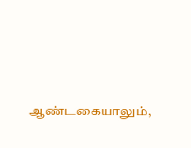ஆண்டகையாலும்,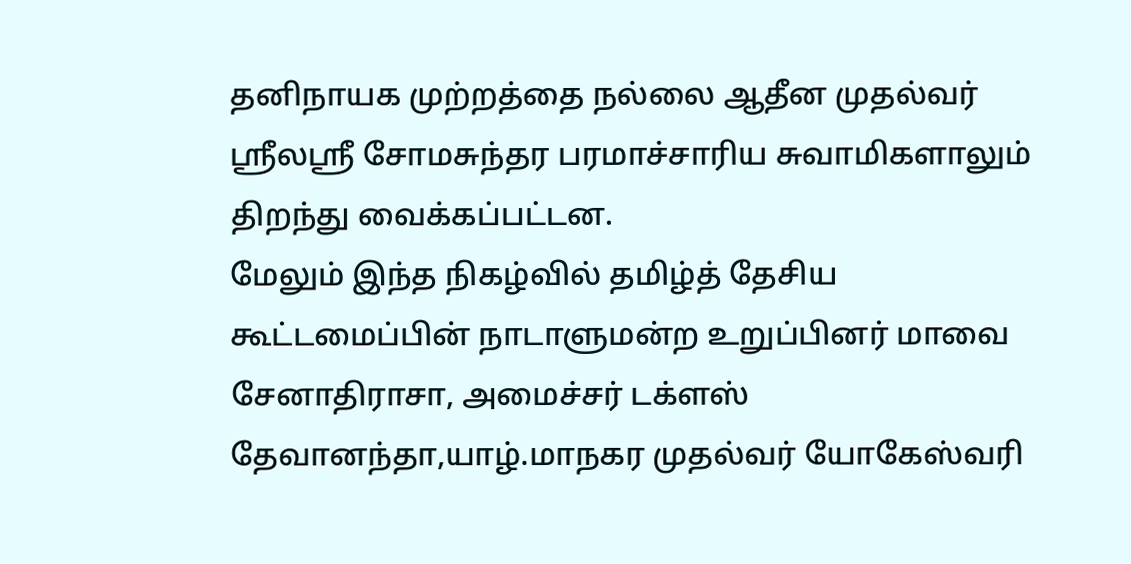தனிநாயக முற்றத்தை நல்லை ஆதீன முதல்வர் ஸ்ரீலஸ்ரீ சோமசுந்தர பரமாச்சாரிய சுவாமிகளாலும் திறந்து வைக்கப்பட்டன.
மேலும் இந்த நிகழ்வில் தமிழ்த் தேசிய கூட்டமைப்பின் நாடாளுமன்ற உறுப்பினர் மாவை சேனாதிராசா, அமைச்சர் டக்ளஸ் தேவானந்தா,யாழ்.மாநகர முதல்வர் யோகேஸ்வரி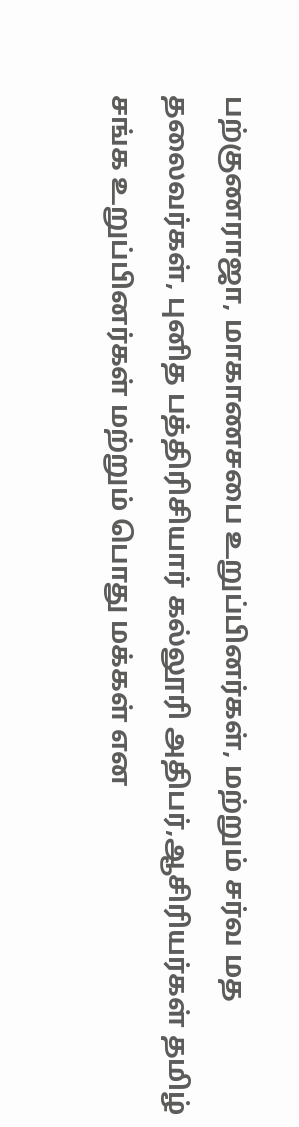பற்குணராஜா, மாகாணசபை உறுப்பினர்கள், மற்றும் சர்வ மத தலைவர்கள், புனித பத்திரிசியார் கல்லூரி அதிபர்,ஆசிரியர்கள் தமிழ் சங்க உறுப்பினர்கள் மற்றும் பொது மக்கள் என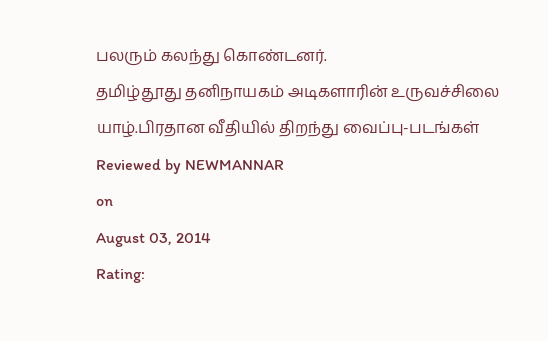பலரும் கலந்து கொண்டனர்.
தமிழ்தூது தனிநாயகம் அடிகளாரின் உருவச்சிலை யாழ்.பிரதான வீதியில் திறந்து வைப்பு-படங்கள்
Reviewed by NEWMANNAR
on
August 03, 2014
Rating: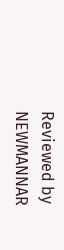Reviewed by NEWMANNAR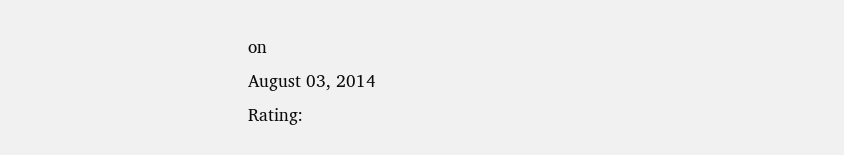on
August 03, 2014
Rating: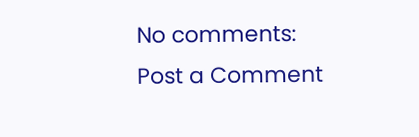No comments:
Post a Comment